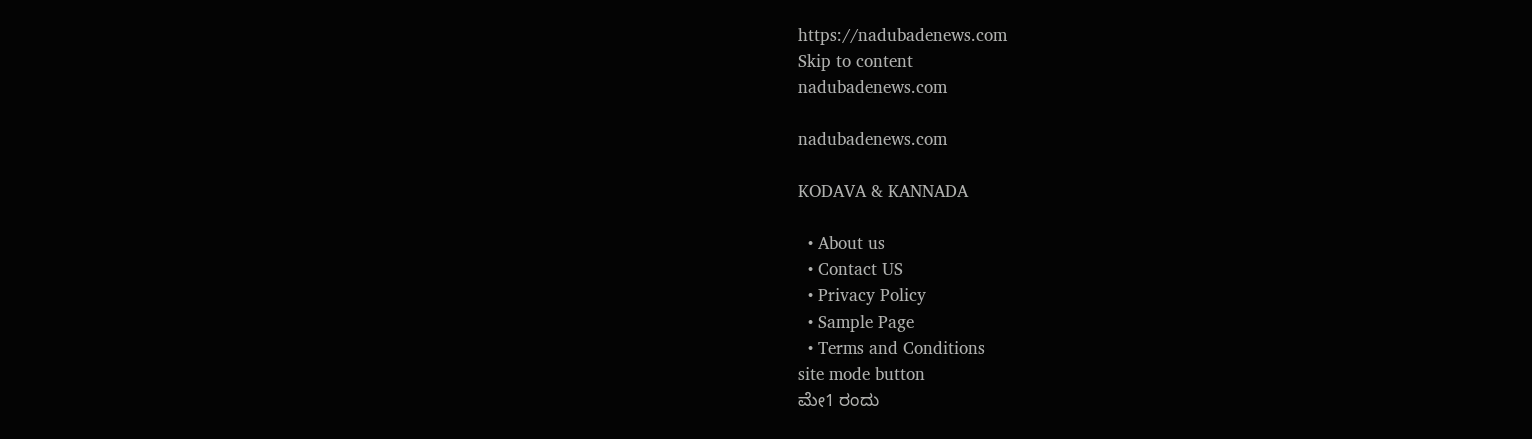https://nadubadenews.com
Skip to content
nadubadenews.com

nadubadenews.com

KODAVA & KANNADA

  • About us
  • Contact US
  • Privacy Policy
  • Sample Page
  • Terms and Conditions
site mode button
ಮೇ1 ರಂದು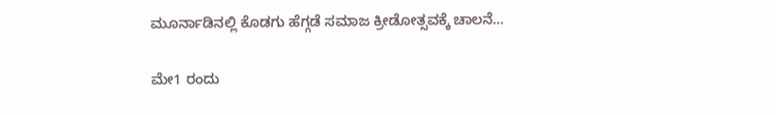ಮೂರ್ನಾಡಿನಲ್ಲಿ ಕೊಡಗು ಹೆಗ್ಗಡೆ ಸಮಾಜ ಕ್ರೀಡೋತ್ಸವಕ್ಕೆ ಚಾಲನೆ…

ಮೇ1 ರಂದು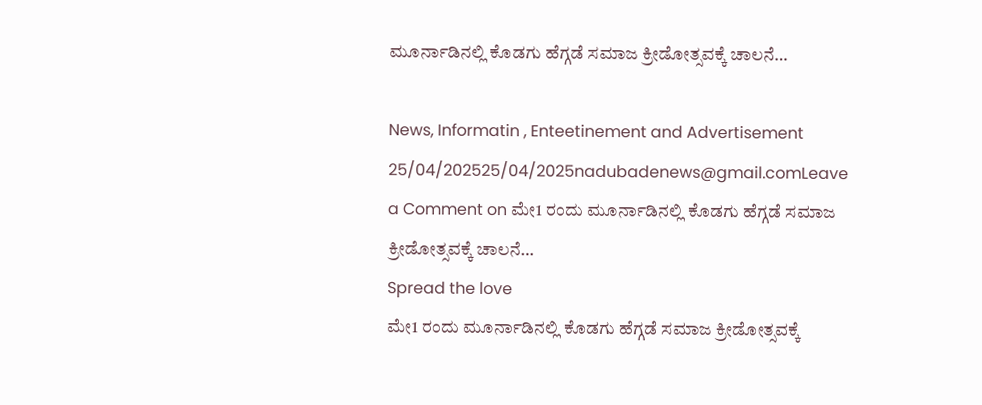ಮೂರ್ನಾಡಿನಲ್ಲಿ ಕೊಡಗು ಹೆಗ್ಗಡೆ ಸಮಾಜ ಕ್ರೀಡೋತ್ಸವಕ್ಕೆ ಚಾಲನೆ…

News, Informatin , Enteetinement and Advertisement
25/04/202525/04/2025nadubadenews@gmail.comLeave a Comment on ಮೇ1 ರಂದು ಮೂರ್ನಾಡಿನಲ್ಲಿ ಕೊಡಗು ಹೆಗ್ಗಡೆ ಸಮಾಜ ಕ್ರೀಡೋತ್ಸವಕ್ಕೆ ಚಾಲನೆ…
Spread the love
ಮೇ1 ರಂದು ಮೂರ್ನಾಡಿನಲ್ಲಿ ಕೊಡಗು ಹೆಗ್ಗಡೆ ಸಮಾಜ ಕ್ರೀಡೋತ್ಸವಕ್ಕೆ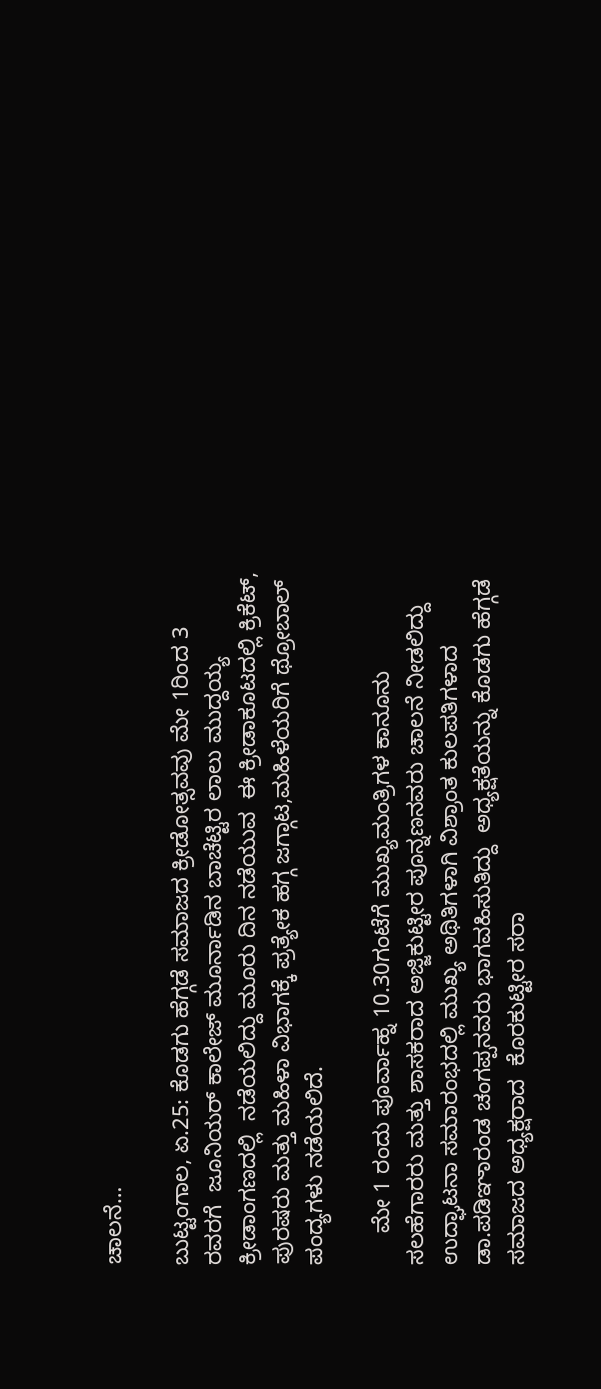ಚಾಲನೆ…

ಬುಟ್ಟಂಗಾಲ, ಏ.25: ಕೊಡಗು ಹೆಗ್ಗಡೆ ಸಮಾಜದ ಕ್ರೀಡೋತ್ಸವವು ಮೇ 1ರಿಂದ 3 ರವರಗೆ  ಜೂನಿಯರ್ ಕಾಲೇಜ್ ಮೂರ್ನಾಡಿನ ಬಾಚೆಟ್ಟಿರ ಲಾಲು ಮುದ್ದಯ್ಯ ಕ್ರೀಡಾಂಗಣದಲ್ಲಿ  ನಡೆಯಲಿದ್ದು ಮೂರು ದಿನ ನಡೆಯುವ  ಈ ಕ್ರೀಡಾಕೂಟದಲ್ಲಿ ಕ್ರಿಕೆಟ್, ಪುರಷರು ಮತ್ತು ಮಹಿಳಾ ವಿಭಾಗಕ್ಕೆ ಪ್ರತ್ಯೇಕ ಹಗ್ಗ ಜಗ್ಗಾಟ,ಮಹಿಳೆಯರಿಗೆ ಥ್ರೋಬಾಲ್ ಪಂದ್ಯಗಳು ನಡೆಯಲಿದೆ.

     ಮೇ 1 ರಂದು ಪೂರ್ವಾಹ್ನ 10.30ಗಂಟೆಗೆ ಮುಖ್ಯಮಂತ್ರಿಗಳ ಕಾನೂನು ಸಲಹೆಗಾರರು ಮತ್ತು ಶಾಸಕರಾದ ಅಜ್ಜಿಕುಟ್ಟೀರ ಪೂನ್ನಣನವರು ಚಾಲನೆ ನೀಡಲಿದ್ದು ಉದ್ಘಾಟನಾ ಸಮಾರಂಭದಲ್ಲಿ ಮುಖ್ಯ ಅಥಿತಿಗಳಾಗಿ ವಿಶ್ರಾಂತ ಕುಲಪತಿಗಳಾದ ಡಾ.ಪಡಿಞಾರಂಡ ಚಂಗಪ್ಪನವರು ಭಾಗವಹಿಸುತಿದ್ದು  ಅಧ್ಯಕ್ಷತೆಯನ್ನು ಕೊಡಗು ಹೆಗ್ಗಡೆ ಸಮಾಜದ ಅಧ್ಯಕ್ಷರಾದ  ಕೊರಕುಟ್ಟೀರ ಸರಾ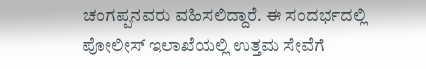ಚಂಗಪ್ಪನವರು ವಹಿಸಲಿದ್ದಾರೆ. ಈ ಸಂದರ್ಭದಲ್ಲಿ ಪೋಲೀಸ್ ಇಲಾಖೆಯಲ್ಲಿ ಉತ್ತಮ ಸೇವೆಗೆ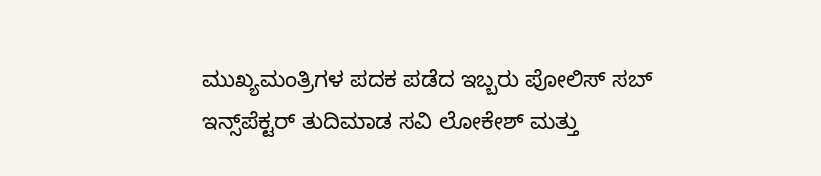ಮುಖ್ಯಮಂತ್ರಿಗಳ ಪದಕ ಪಡೆದ ಇಬ್ಬರು ಪೋಲಿಸ್ ಸಬ್ ಇನ್ಸ್‌ಪೆಕ್ಟರ್‌ ತುದಿಮಾಡ ಸವಿ ಲೋಕೇಶ್ ಮತ್ತು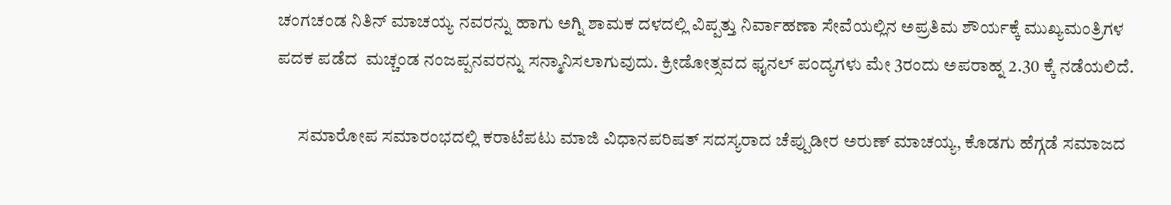ಚಂಗಚಂಡ ನಿತಿನ್ ಮಾಚಯ್ಯ ನವರನ್ನು ಹಾಗು ಅಗ್ನಿ ಶಾಮಕ ದಳದಲ್ಲಿ ವಿಪ್ಪತ್ತು ನಿರ್ವಾಹಣಾ ಸೇವೆಯಲ್ಲಿನ ಅಪ್ರತಿಮ ಶೌರ್ಯಕ್ಕೆ ಮುಖ್ಯಮಂತ್ರಿಗಳ ಪದಕ ಪಡೆದ  ಮಚ್ಚಂಡ ನಂಜಪ್ಪನವರನ್ನು ಸನ್ಮಾನಿಸಲಾಗುವುದು. ಕ್ರೀಡೋತ್ಸವದ ಫೖನಲ್ ಪಂದ್ಯಗಳು ಮೇ 3ರಂದು ಅಪರಾಹ್ನ 2.30 ಕ್ಕೆ ನಡೆಯಲಿದೆ.

      ಸಮಾರೋಪ ಸಮಾರಂಭದಲ್ಲಿ ಕರಾಟೆಪಟು ಮಾಜಿ ವಿಧಾನಪರಿಷತ್ ಸದಸ್ಯರಾದ ಚೆಪ್ಪುಡೀರ ಅರುಣ್ ಮಾಚಯ್ಯ, ಕೊಡಗು ಹೆಗ್ಗಡೆ ಸಮಾಜದ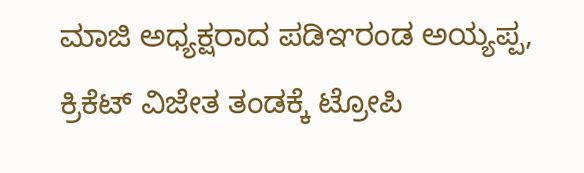ಮಾಜಿ ಅಧ್ಯಕ್ಷರಾದ ಪಡಿಞರಂಡ ಅಯ್ಯಪ್ಪ, ಕ್ರಿಕೆಟ್ ವಿಜೇತ ತಂಡಕ್ಕೆ ಟ್ರೋಪಿ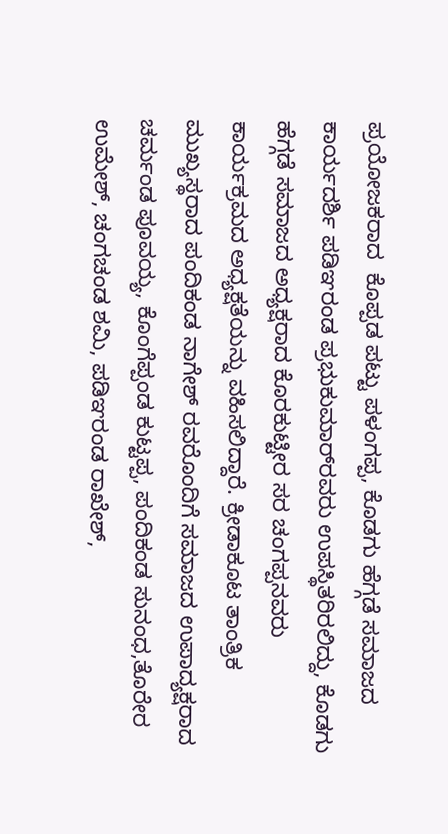ಪ್ರಯೋಜಕರಾದ  ಕೊಪ್ಪಡ ಪಟ್ಟು ಪಳಂಗಪ್ಪ, ಕೊಡಗು ಹೆಗ್ಗಡೆ ಸಮಾಜದ ಕಾರ್ಯದರ್ಶಿ ಪಡಿಞರಂಡ ಪ್ರಭುಕುಮಾರ್‌ರವರು ಉಪಸ್ಥಿತರಿರಲಿದ್ದು, ಕೊಡಗು ಹೆಗ್ಗಡೆ ಸಮಾಜದ ಅಧ್ಯಕ್ಷರಾದ ಕೊರಕುಟ್ಟೀರ ಸರ ಚಂಗಪ್ಪನವರು ಕಾರ್ಯಕ್ರಮದ ಅಧ್ಯಕ್ಷತೆಯನ್ನು ವಹಿಸಲಿದ್ದಾರೆ. ಕ್ರೀಡಾಕೂಟ ತಾಂತ್ರಿಕ ಮುಖ್ಯಸ್ಥರಾದ ಪಂದಿಕಂಡ ನಾಗೇಶ್ ರವರೊಂದಿಗೆ ಸಮಾಜದ ಉಪಾದ್ಯಕ್ಷರಾದ ಚರ್ಮಂಡ ಪೂವಯ್ಯ, ಕೊಂಗೆಪ್ಪಂಡ ಕುಟ್ಟಪ್ಪ, ಪಂದಿಕಂಡ ಸುನಂಧ,ತೊರೇರ ಉಮೇಶ್, ಚಂಗಚಂಡ ಶಮಿ, ಪಡಿಞರಂಡ ರಾಖೇಶ್,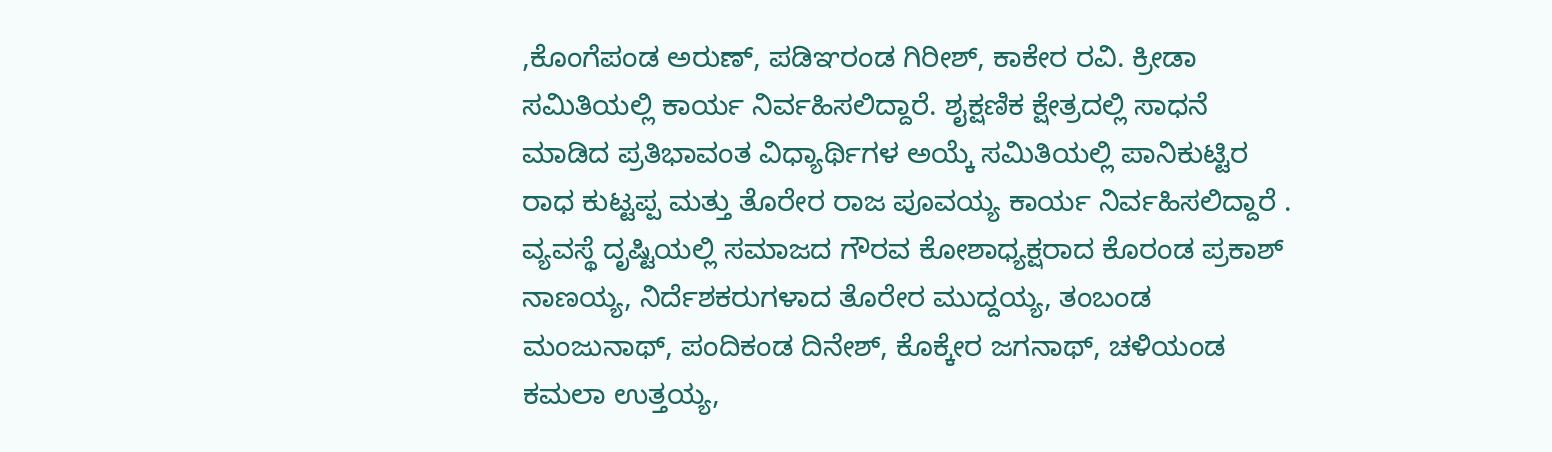,ಕೊಂಗೆಪಂಡ ಅರುಣ್, ಪಡಿಞರಂಡ ಗಿರೀಶ್, ಕಾಕೇರ ರವಿ. ಕ್ರೀಡಾ ಸಮಿತಿಯಲ್ಲಿ ಕಾರ್ಯ ನಿರ್ವಹಿಸಲಿದ್ದಾರೆ. ಶೖಕ್ಷಣಿಕ ಕ್ಷೇತ್ರದಲ್ಲಿ ಸಾಧನೆ ಮಾಡಿದ ಪ್ರತಿಭಾವಂತ ವಿಧ್ಯಾರ್ಥಿಗಳ ಅಯ್ಕೆ ಸಮಿತಿಯಲ್ಲಿ ಪಾನಿಕುಟ್ಟಿರ ರಾಧ ಕುಟ್ಟಪ್ಪ ಮತ್ತು ತೊರೇರ ರಾಜ ಪೂವಯ್ಯ ಕಾರ್ಯ ನಿರ್ವಹಿಸಲಿದ್ದಾರೆ . ವ್ಯವಸ್ಥೆ ದೃಷ್ಟಿಯಲ್ಲಿ ಸಮಾಜದ ಗೌರವ ಕೋಶಾಧ್ಯಕ್ಷರಾದ ಕೊರಂಡ ಪ್ರಕಾಶ್ ನಾಣಯ್ಯ, ನಿರ್ದೆಶಕರುಗಳಾದ ತೊರೇರ ಮುದ್ದಯ್ಯ, ತಂಬಂಡ ಮಂಜುನಾಥ್, ಪಂದಿಕಂಡ ದಿನೇಶ್, ಕೊಕ್ಕೇರ ಜಗನಾಥ್, ಚಳಿಯಂಡ ಕಮಲಾ ಉತ್ತಯ್ಯ,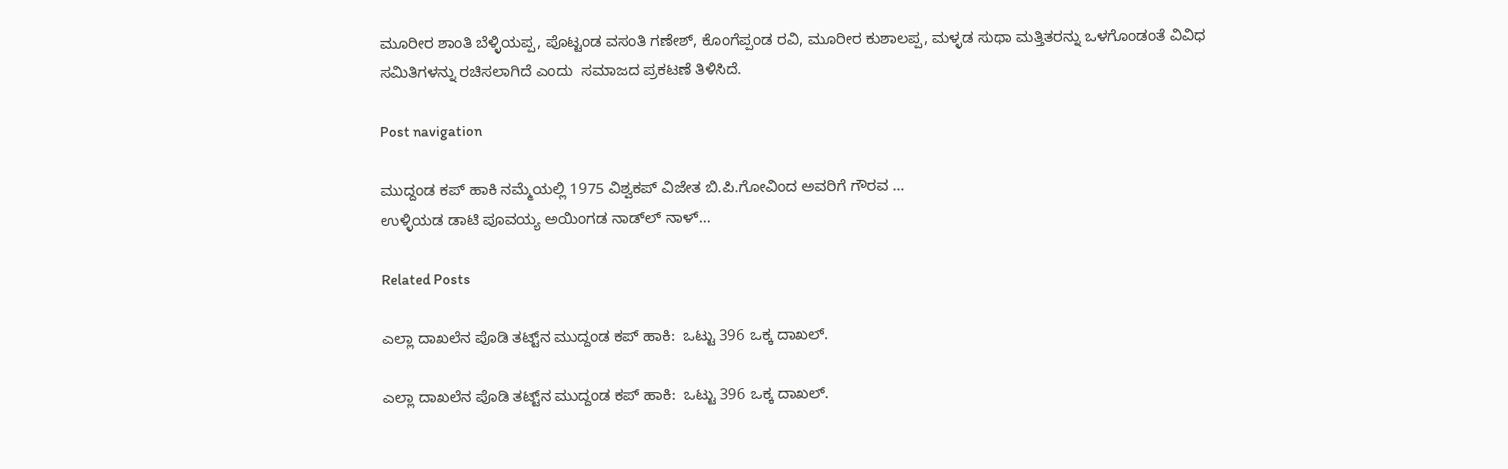ಮೂರೀರ ಶಾಂತಿ ಬೆಳ್ಳಿಯಪ್ಪ, ಪೊಟ್ಟಂಡ ವಸಂತಿ ಗಣೇಶ್, ಕೊಂಗೆಪ್ಪಂಡ ರವಿ, ಮೂರೀರ ಕುಶಾಲಪ್ಪ, ಮಳ್ಳಡ ಸುಥಾ ಮತ್ತಿತರನ್ನು ಒಳಗೊಂಡಂತೆ ವಿವಿಧ ಸಮಿತಿಗಳನ್ನು ರಚಿಸಲಾಗಿದೆ ಎಂದು  ಸಮಾಜದ ಪ್ರಕಟಣೆ ತಿಳಿಸಿದೆ.

Post navigation

ಮುದ್ದಂಡ ಕಪ್ ಹಾಕಿ ನಮ್ಮೆಯಲ್ಲಿ 1975 ವಿಶ್ವಕಪ್ ವಿಜೇತ ಬಿ.ಪಿ.ಗೋವಿಂದ ಅವರಿಗೆ ಗೌರವ …
ಉಳ್ಳಿಯಡ ಡಾಟಿ ಪೂವಯ್ಯ ಅಯಿಂಗಡ ನಾಡ್‌ಲ್‌ ನಾಳ್…

Related Posts

ಎಲ್ಲಾ ದಾಖಲೆನ ಪೊಡಿ ತಟ್ಟ್‌ನ ಮುದ್ದಂಡ ಕಪ್‌ ಹಾಕಿ:  ಒಟ್ಟು 396 ಒಕ್ಕ ದಾಖಲ್‌.

ಎಲ್ಲಾ ದಾಖಲೆನ ಪೊಡಿ ತಟ್ಟ್‌ನ ಮುದ್ದಂಡ ಕಪ್‌ ಹಾಕಿ:  ಒಟ್ಟು 396 ಒಕ್ಕ ದಾಖಲ್‌.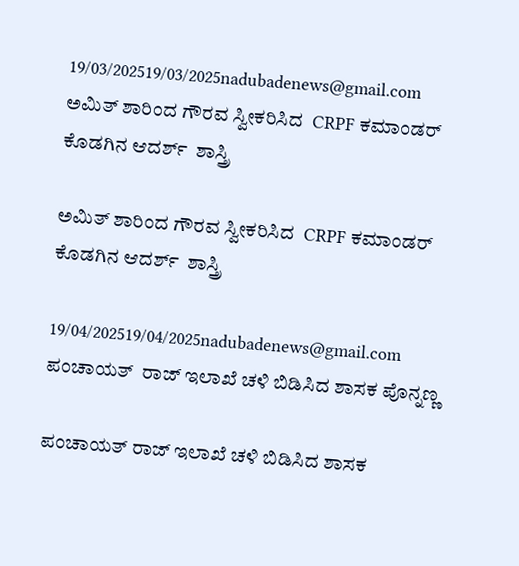19/03/202519/03/2025nadubadenews@gmail.com
ಅಮಿತ್‌ ಶಾರಿಂದ ಗೌರವ ಸ್ವೀಕರಿಸಿದ  CRPF ಕಮಾಂಡರ್ ಕೊಡಗಿನ ಆದರ್ಶ್  ಶಾಸ್ತ್ರಿ

ಅಮಿತ್‌ ಶಾರಿಂದ ಗೌರವ ಸ್ವೀಕರಿಸಿದ  CRPF ಕಮಾಂಡರ್ ಕೊಡಗಿನ ಆದರ್ಶ್  ಶಾಸ್ತ್ರಿ

19/04/202519/04/2025nadubadenews@gmail.com
ಪಂಚಾಯತ್  ರಾಜ್ ಇಲಾಖೆ ಚಳಿ ಬಿಡಿಸಿದ ಶಾಸಕ ಪೊನ್ನಣ್ಣ

ಪಂಚಾಯತ್ ರಾಜ್ ಇಲಾಖೆ ಚಳಿ ಬಿಡಿಸಿದ ಶಾಸಕ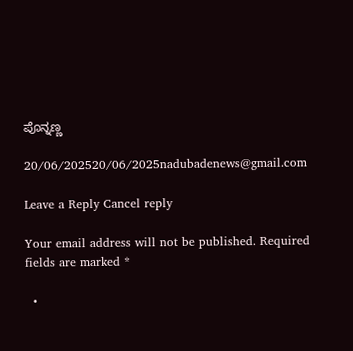ಪೊನ್ನಣ್ಣ

20/06/202520/06/2025nadubadenews@gmail.com

Leave a Reply Cancel reply

Your email address will not be published. Required fields are marked *

  •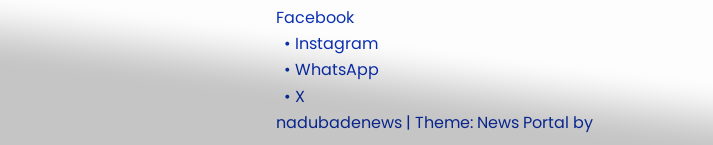Facebook
  • Instagram
  • WhatsApp
  • X
nadubadenews | Theme: News Portal by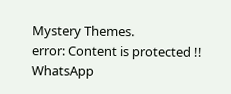Mystery Themes.
error: Content is protected !!
WhatsApp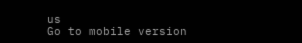us
Go to mobile version